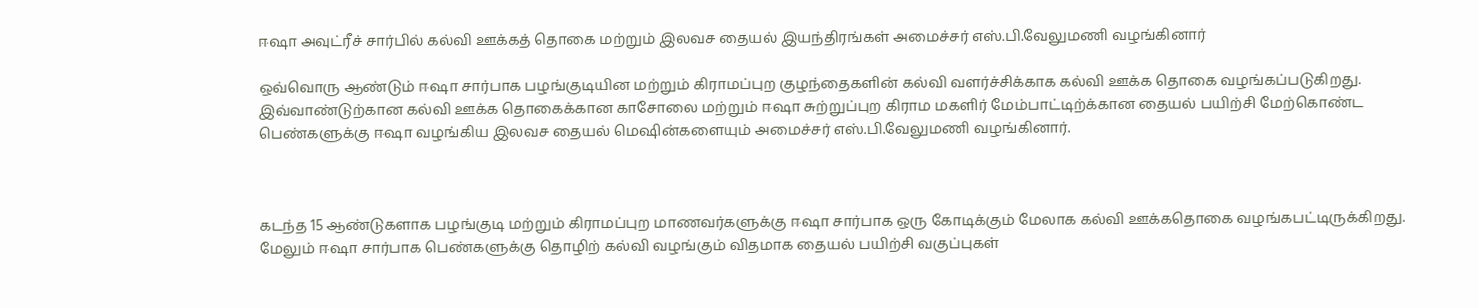ஈஷா அவுட்ரீச் சார்பில் கல்வி ஊக்கத் தொகை மற்றும் இலவச தையல் இயந்திரங்கள் அமைச்சர் எஸ்.பி.வேலுமணி வழங்கினார்

ஒவ்வொரு ஆண்டும் ஈஷா சார்பாக பழங்குடியின மற்றும் கிராமப்புற குழந்தைகளின் கல்வி வளர்ச்சிக்காக கல்வி ஊக்க தொகை வழங்கப்படுகிறது. இவ்வாண்டுற்கான கல்வி ஊக்க தொகைக்கான காசோலை மற்றும் ஈஷா சுற்றுப்புற கிராம மகளிர் மேம்பாட்டிற்க்கான தையல் பயிற்சி மேற்கொண்ட பெண்களுக்கு ஈஷா வழங்கிய இலவச தையல் மெஷின்களையும் அமைச்சர் எஸ்.பி.வேலுமணி வழங்கினார்.



கடந்த 15 ஆண்டுகளாக பழங்குடி மற்றும் கிராமப்புற மாணவர்களுக்கு ஈஷா சார்பாக ஒரு கோடிக்கும் மேலாக கல்வி ஊக்கதொகை வழங்கபட்டிருக்கிறது. மேலும் ஈஷா சார்பாக பெண்களுக்கு தொழிற் கல்வி வழங்கும் விதமாக தையல் பயிற்சி வகுப்புகள்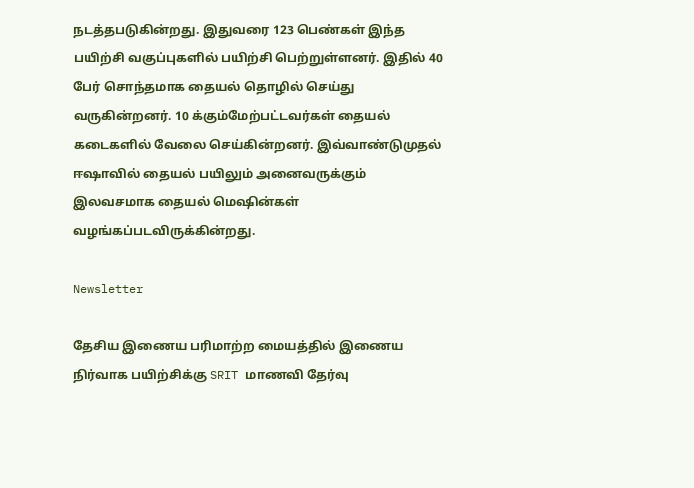நடத்தபடுகின்றது. இதுவரை 123 பெண்கள் இந்த பயிற்சி வகுப்புகளில் பயிற்சி பெற்றுள்ளனர். இதில் 40 பேர் சொந்தமாக தையல் தொழில் செய்து வருகின்றனர். 10 க்கும்மேற்பட்டவர்கள் தையல் கடைகளில் வேலை செய்கின்றனர். இவ்வாண்டுமுதல் ஈஷாவில் தையல் பயிலும் அனைவருக்கும் இலவசமாக தையல் மெஷின்கள் வழங்கப்படவிருக்கின்றது.

Newsletter

தேசிய இணைய பரிமாற்ற மையத்தில் இணைய நிர்வாக பயிற்சிக்கு SRIT மாணவி தேர்வு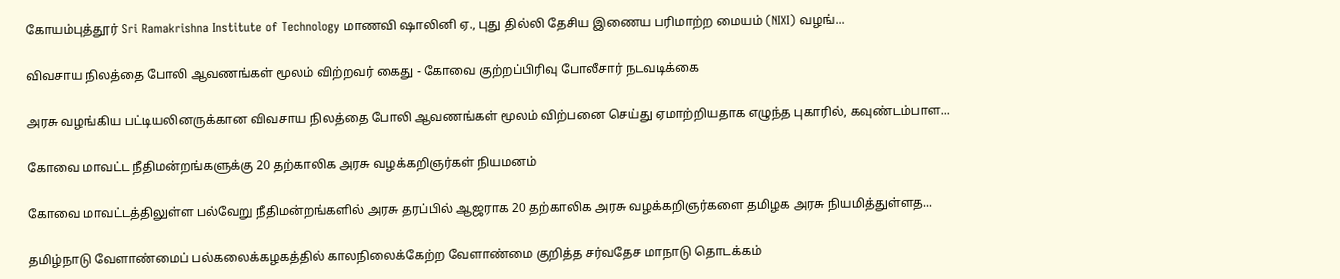கோயம்புத்தூர் Sri Ramakrishna Institute of Technology மாணவி ஷாலினி ஏ., புது தில்லி தேசிய இணைய பரிமாற்ற மையம் (NIXI) வழங்...

விவசாய நிலத்தை போலி ஆவணங்கள் மூலம் விற்றவர் கைது - கோவை குற்றப்பிரிவு போலீசார் நடவடிக்கை

அரசு வழங்கிய பட்டியலினருக்கான விவசாய நிலத்தை போலி ஆவணங்கள் மூலம் விற்பனை செய்து ஏமாற்றியதாக எழுந்த புகாரில், கவுண்டம்பாள...

கோவை மாவட்ட நீதிமன்றங்களுக்கு 20 தற்காலிக அரசு வழக்கறிஞர்கள் நியமனம்

கோவை மாவட்டத்திலுள்ள பல்வேறு நீதிமன்றங்களில் அரசு தரப்பில் ஆஜராக 20 தற்காலிக அரசு வழக்கறிஞர்களை தமிழக அரசு நியமித்துள்ளத...

தமிழ்நாடு வேளாண்மைப் பல்கலைக்கழகத்தில் காலநிலைக்கேற்ற வேளாண்மை குறித்த சர்வதேச மாநாடு தொடக்கம்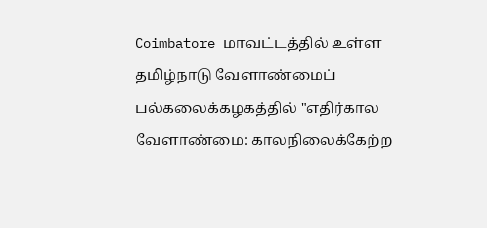Coimbatore மாவட்டத்தில் உள்ள தமிழ்நாடு வேளாண்மைப் பல்கலைக்கழகத்தில் "எதிர்கால வேளாண்மை: காலநிலைக்கேற்ற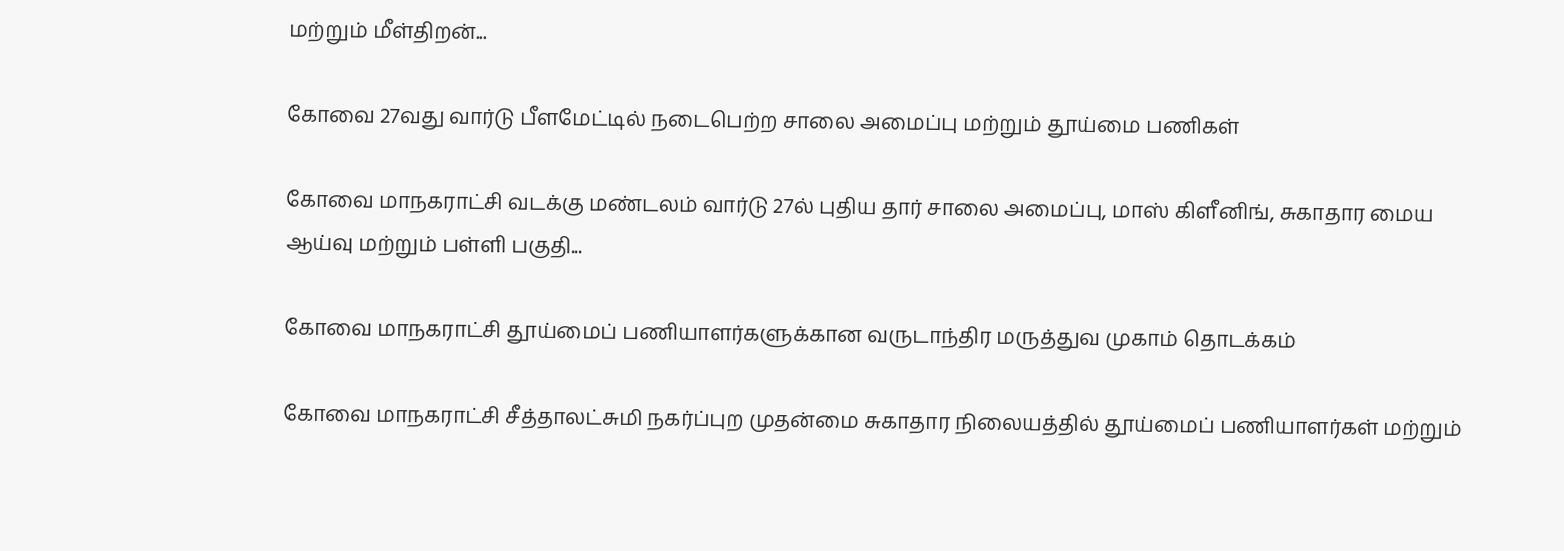மற்றும் மீள்திறன்...

கோவை 27வது வார்டு பீளமேட்டில் நடைபெற்ற சாலை அமைப்பு மற்றும் தூய்மை பணிகள்

கோவை மாநகராட்சி வடக்கு மண்டலம் வார்டு 27ல் புதிய தார் சாலை அமைப்பு, மாஸ் கிளீனிங், சுகாதார மைய ஆய்வு மற்றும் பள்ளி பகுதி...

கோவை மாநகராட்சி தூய்மைப் பணியாளர்களுக்கான வருடாந்திர மருத்துவ முகாம் தொடக்கம்

கோவை மாநகராட்சி சீத்தாலட்சுமி நகர்ப்புற முதன்மை சுகாதார நிலையத்தில் தூய்மைப் பணியாளர்கள் மற்றும்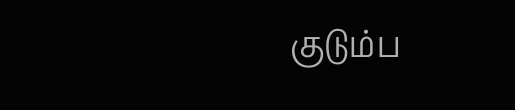குடும்ப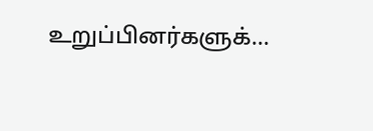உறுப்பினர்களுக்...